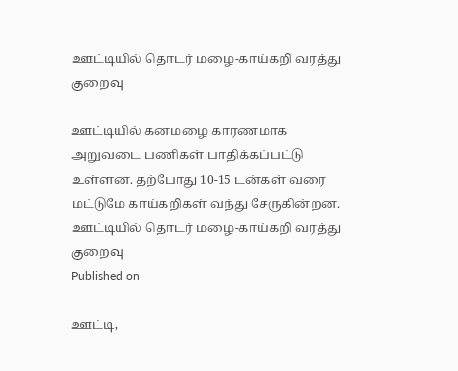ஊட்டியில் தொடர் மழை-காய்கறி வரத்து குறைவு

ஊட்டியில் கனமழை காரணமாக அறுவடை பணிகள் பாதிக்கப்பட்டு உள்ளன. தற்போது 10-15 டன்கள் வரை மட்டுமே காய்கறிகள் வந்து சேருகின்றன.
ஊட்டியில் தொடர் மழை-காய்கறி வரத்து குறைவு
Published on

ஊட்டி,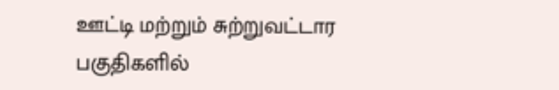ஊட்டி மற்றும் சுற்றுவட்டார பகுதிகளில்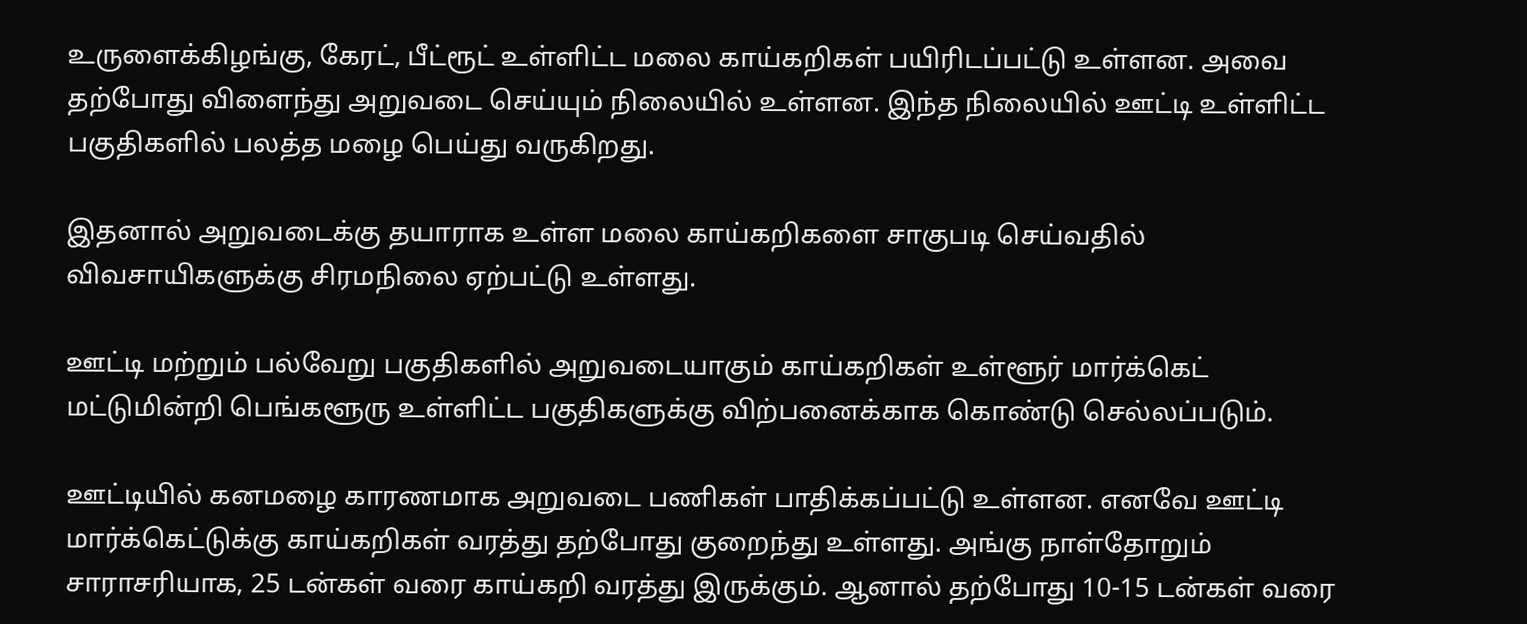உருளைக்கிழங்கு, கேரட், பீட்ரூட் உள்ளிட்ட மலை காய்கறிகள் பயிரிடப்பட்டு உள்ளன. அவை தற்போது விளைந்து அறுவடை செய்யும் நிலையில் உள்ளன. இந்த நிலையில் ஊட்டி உள்ளிட்ட பகுதிகளில் பலத்த மழை பெய்து வருகிறது.

இதனால் அறுவடைக்கு தயாராக உள்ள மலை காய்கறிகளை சாகுபடி செய்வதில் விவசாயிகளுக்கு சிரமநிலை ஏற்பட்டு உள்ளது.

ஊட்டி மற்றும் பல்வேறு பகுதிகளில் அறுவடையாகும் காய்கறிகள் உள்ளூர் மார்க்கெட் மட்டுமின்றி பெங்களூரு உள்ளிட்ட பகுதிகளுக்கு விற்பனைக்காக கொண்டு செல்லப்படும்.

ஊட்டியில் கனமழை காரணமாக அறுவடை பணிகள் பாதிக்கப்பட்டு உள்ளன. எனவே ஊட்டி மார்க்கெட்டுக்கு காய்கறிகள் வரத்து தற்போது குறைந்து உள்ளது. அங்கு நாள்தோறும் சாராசரியாக, 25 டன்கள் வரை காய்கறி வரத்து இருக்கும். ஆனால் தற்போது 10-15 டன்கள் வரை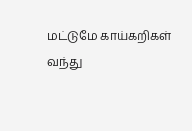மட்டுமே காய்கறிகள் வந்து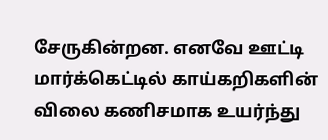சேருகின்றன. எனவே ஊட்டி மார்க்கெட்டில் காய்கறிகளின் விலை கணிசமாக உயர்ந்து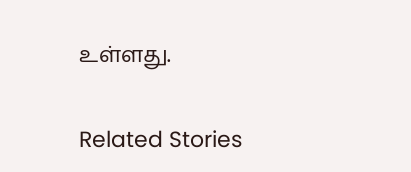உள்ளது.

Related Stories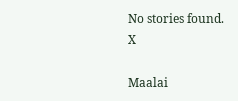No stories found.
X

Maalai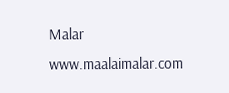Malar
www.maalaimalar.com